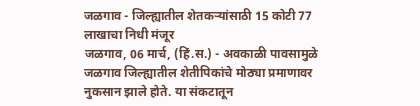जळगाव - जिल्ह्यातील शेतकऱ्यांसाठी 15 कोटी 77 लाखाचा निधी मंजूर
जळगाव, 06 मार्च, (हिं.स.) - अवकाळी पावसामुळे जळगाव जिल्ह्यातील शेतीपिकांचे मोठ्या प्रमाणावर नुकसान झाले होते. या संकटातून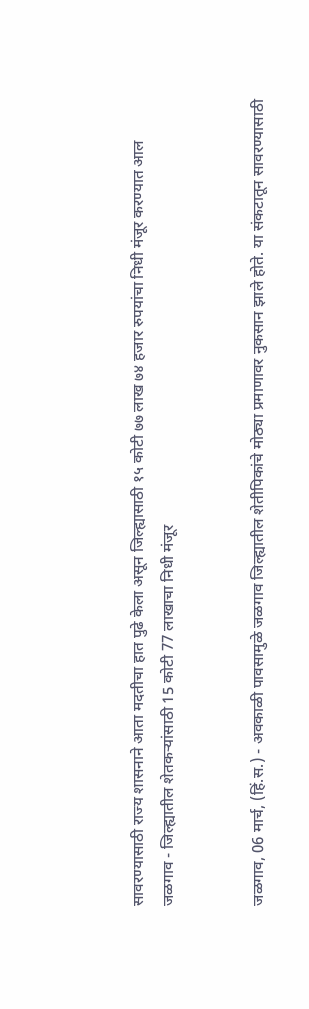सावरण्यासाठी राज्य शासनाने आता मदतीचा हात पुढे केला असून जिल्ह्यासाठी १५ कोटी ७७ लाख ७४ हजार रुपयांचा निधी मंजूर करण्यात आल
जळगाव - जिल्ह्यातील शेतकऱ्यांसाठी 15 कोटी 77 लाखाचा निधी मंजूर


जळगाव, 06 मार्च, (हिं.स.) - अवकाळी पावसामुळे जळगाव जिल्ह्यातील शेतीपिकांचे मोठ्या प्रमाणावर नुकसान झाले होते. या संकटातून सावरण्यासाठी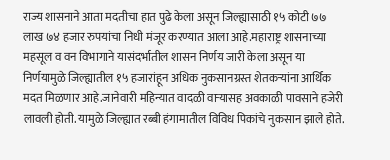राज्य शासनाने आता मदतीचा हात पुढे केला असून जिल्ह्यासाठी १५ कोटी ७७ लाख ७४ हजार रुपयांचा निधी मंजूर करण्यात आला आहे.महाराष्ट्र शासनाच्या महसूल व वन विभागाने यासंदर्भातील शासन निर्णय जारी केला असून या निर्णयामुळे जिल्ह्यातील १५ हजारांहून अधिक नुकसानग्रस्त शेतकऱ्यांना आर्थिक मदत मिळणार आहे.जानेवारी महिन्यात वादळी वाऱ्यासह अवकाळी पावसाने हजेरी लावली होती. यामुळे जिल्ह्यात रब्बी हंगामातील विविध पिकांचे नुकसान झाले होते.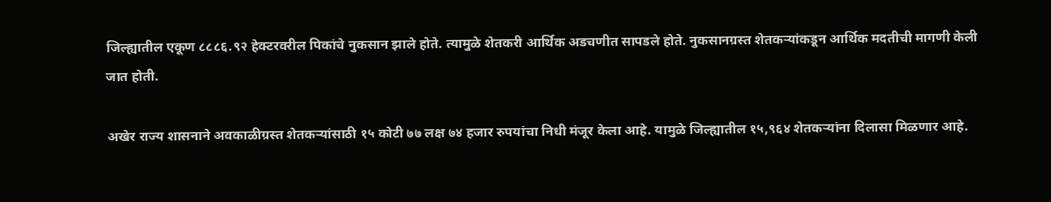जिल्ह्यातील एकूण ८८८६.९२ हेक्टरवरील पिकांचे नुकसान झाले होते. त्यामुळे शेतकरी आर्थिक अडचणीत सापडले होते. नुकसानग्रस्त शेतकऱ्यांकडून आर्थिक मदतीची मागणी केली जात होती.

अखेर राज्य शासनाने अवकाळीग्रस्त शेतकऱ्यांसाठी १५ कोटी ७७ लक्ष ७४ हजार रुपयांचा निधी मंजूर केला आहे. यामुळे जिल्ह्यातील १५,९६४ शेतकऱ्यांना दिलासा मिळणार आहे.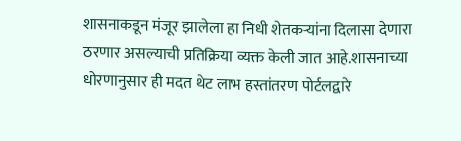शासनाकडून मंजूर झालेला हा निधी शेतकऱ्यांना दिलासा देणारा ठरणार असल्याची प्रतिक्रिया व्यक्त केली जात आहे.शासनाच्या धोरणानुसार ही मदत थेट लाभ हस्तांतरण पोर्टलद्वारे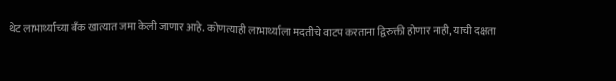थेट लाभार्थ्यांच्या बँक खात्यात जमा केली जाणार आहे. कोणत्याही लाभार्थ्याला मदतीचे वाटप करताना द्विरुक्ती होणार नाही, याची दक्षता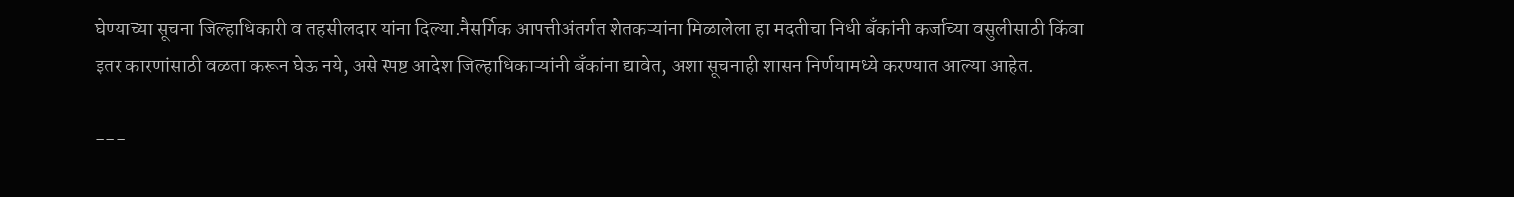घेण्याच्या सूचना जिल्हाधिकारी व तहसीलदार यांना दिल्या.नैसर्गिक आपत्तीअंतर्गत शेतकऱ्यांना मिळालेला हा मदतीचा निधी बँकांनी कर्जाच्या वसुलीसाठी किंवा इतर कारणांसाठी वळता करून घेऊ नये, असे स्पष्ट आदेश जिल्हाधिकाऱ्यांनी बँकांना द्यावेत, अशा सूचनाही शासन निर्णयामध्ये करण्यात आल्या आहेत.

---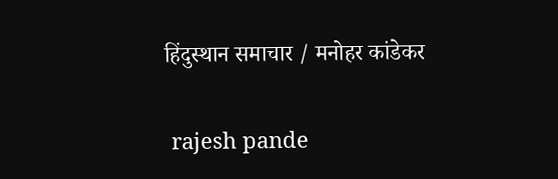हिंदुस्थान समाचार / मनोहर कांडेकर


 rajesh pande